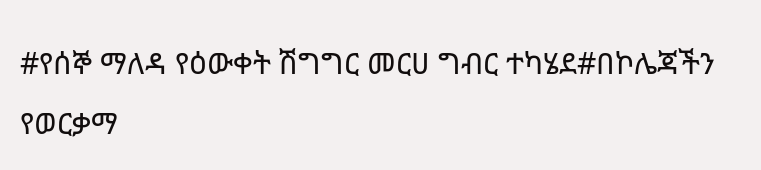#የሰኞ ማለዳ የዕውቀት ሽግግር መርሀ ግብር ተካሄደ#በኮሌጃችን የወርቃማ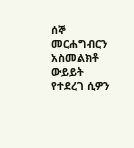ሰኞ መርሐግብርን አስመልክቶ ውይይት የተደረገ ሲዎን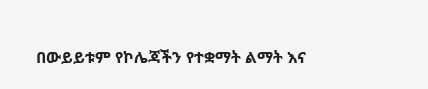በውይይቱም የኮሌጃችን የተቋማት ልማት እና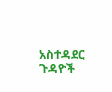አስተዳደር ጉዳዮች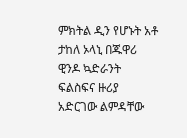ምክትል ዲን የሆኑት አቶ ታከለ ኦላኒ በጁዋሪ ዊንዶ ኳድራንት ፍልስፍና ዙሪያ አድርገው ልምዳቸው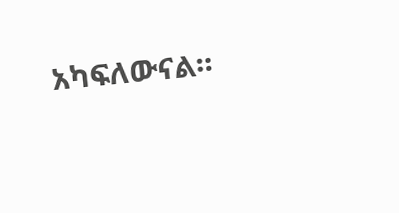አካፍለውናል።